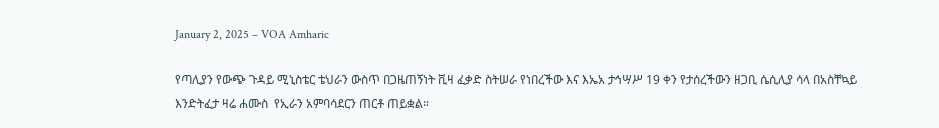January 2, 2025 – VOA Amharic

የጣሊያን የውጭ ጉዳይ ሚኒስቴር ቴህራን ውስጥ በጋዜጠኝነት ቪዛ ፈቃድ ስትሠራ የነበረችው እና እኤአ ታኅሣሥ 19 ቀን የታሰረችውን ዘጋቢ ሴሲሊያ ሳላ በአስቸኳይ እንድትፈታ ዛሬ ሐሙስ  የኢራን አምባሳደርን ጠርቶ ጠይቋል።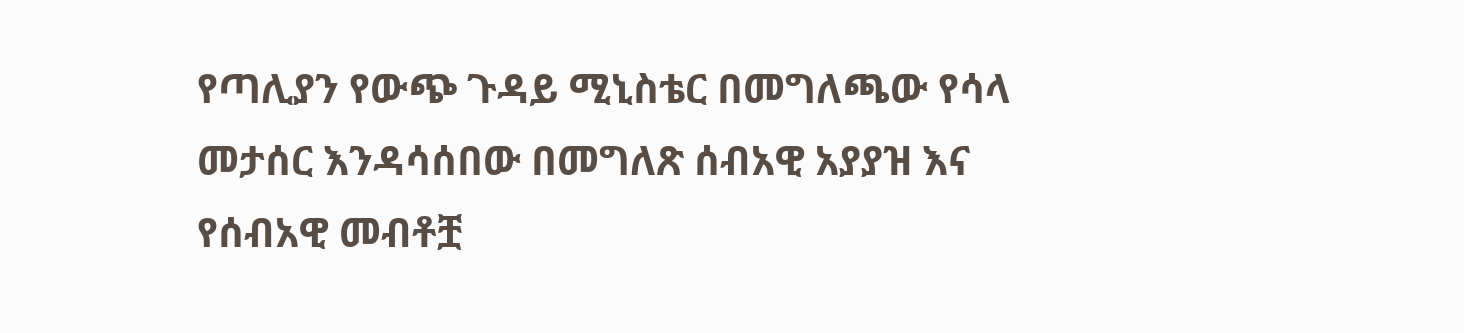የጣሊያን የውጭ ጉዳይ ሚኒስቴር በመግለጫው የሳላ መታሰር እንዳሳሰበው በመግለጽ ሰብአዊ አያያዝ እና የሰብአዊ መብቶቿ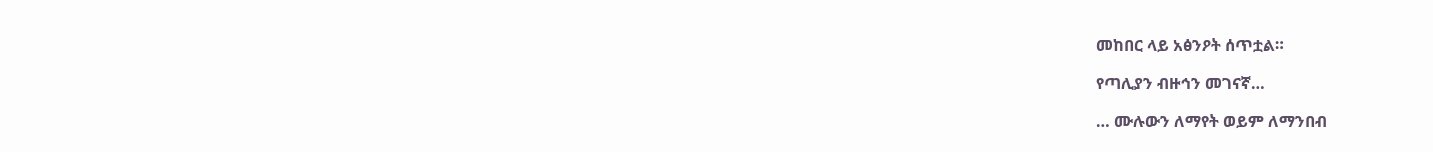መከበር ላይ አፅንዖት ሰጥቷል።

የጣሊያን ብዙኅን መገናኛ…

… ሙሉውን ለማየት ወይም ለማንበብ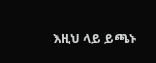እዚህ ላይ ይጫኑ